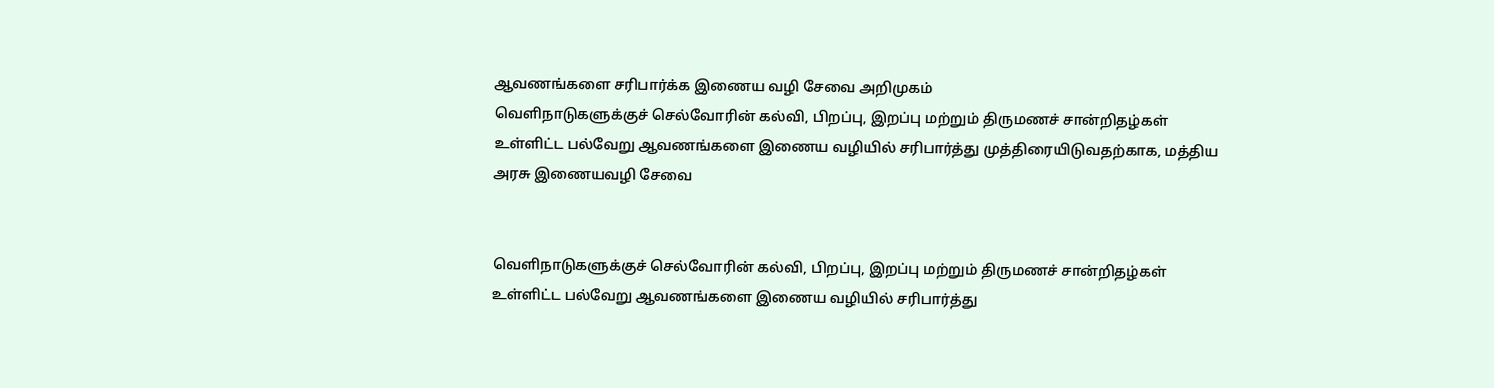ஆவணங்களை சரிபார்க்க இணைய வழி சேவை அறிமுகம்
வெளிநாடுகளுக்குச் செல்வோரின் கல்வி, பிறப்பு, இறப்பு மற்றும் திருமணச் சான்றிதழ்கள் உள்ளிட்ட பல்வேறு ஆவணங்களை இணைய வழியில் சரிபார்த்து முத்திரையிடுவதற்காக, மத்திய அரசு இணையவழி சேவை


வெளிநாடுகளுக்குச் செல்வோரின் கல்வி, பிறப்பு, இறப்பு மற்றும் திருமணச் சான்றிதழ்கள் உள்ளிட்ட பல்வேறு ஆவணங்களை இணைய வழியில் சரிபார்த்து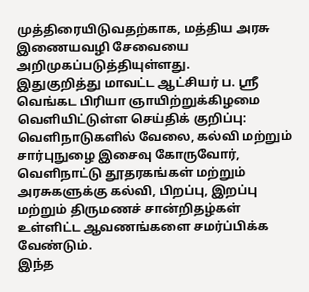முத்திரையிடுவதற்காக, மத்திய அரசு இணையவழி சேவையை அறிமுகப்படுத்தியுள்ளது.
இதுகுறித்து மாவட்ட ஆட்சியர் ப. ஸ்ரீ வெங்கட பிரியா ஞாயிற்றுக்கிழமை வெளியிட்டுள்ள செய்திக் குறிப்பு:
வெளிநாடுகளில் வேலை, கல்வி மற்றும் சார்புநுழை இசைவு கோருவோர், வெளிநாட்டு தூதரகங்கள் மற்றும் அரசுகளுக்கு கல்வி, பிறப்பு, இறப்பு மற்றும் திருமணச் சான்றிதழ்கள் உள்ளிட்ட ஆவணங்களை சமர்ப்பிக்க வேண்டும்.
இந்த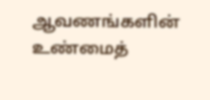ஆவணங்களின் உண்மைத்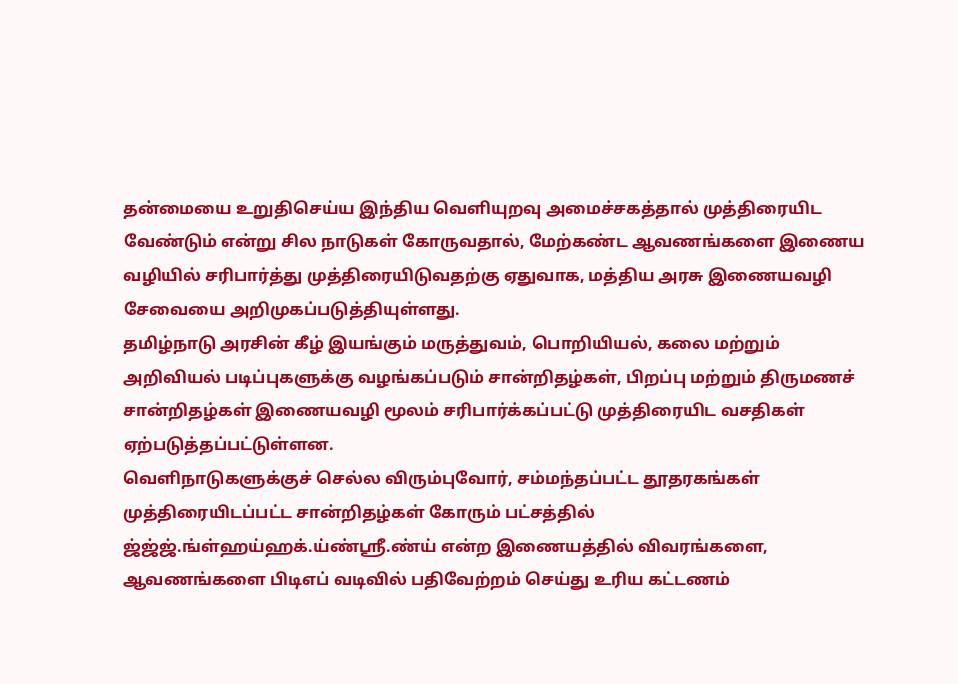தன்மையை உறுதிசெய்ய இந்திய வெளியுறவு அமைச்சகத்தால் முத்திரையிட வேண்டும் என்று சில நாடுகள் கோருவதால், மேற்கண்ட ஆவணங்களை இணைய வழியில் சரிபார்த்து முத்திரையிடுவதற்கு ஏதுவாக, மத்திய அரசு இணையவழி சேவையை அறிமுகப்படுத்தியுள்ளது.
தமிழ்நாடு அரசின் கீழ் இயங்கும் மருத்துவம், பொறியியல், கலை மற்றும் அறிவியல் படிப்புகளுக்கு வழங்கப்படும் சான்றிதழ்கள், பிறப்பு மற்றும் திருமணச் சான்றிதழ்கள் இணையவழி மூலம் சரிபார்க்கப்பட்டு முத்திரையிட வசதிகள் ஏற்படுத்தப்பட்டுள்ளன.
வெளிநாடுகளுக்குச் செல்ல விரும்புவோர், சம்மந்தப்பட்ட தூதரகங்கள் முத்திரையிடப்பட்ட சான்றிதழ்கள் கோரும் பட்சத்தில் ஜ்ஜ்ஜ்.ங்ள்ஹய்ஹக்.ய்ண்ஸ்ரீ.ண்ய் என்ற இணையத்தில் விவரங்களை, ஆவணங்களை பிடிஎப் வடிவில் பதிவேற்றம் செய்து உரிய கட்டணம்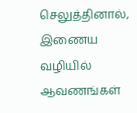செலுத்தினால், இணைய வழியில் ஆவணங்கள்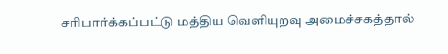சரிபார்க்கப்பட்டு மத்திய வெளியுறவு அமைச்சகத்தால்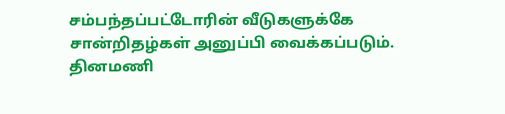சம்பந்தப்பட்டோரின் வீடுகளுக்கே சான்றிதழ்கள் அனுப்பி வைக்கப்படும்.
தினமணி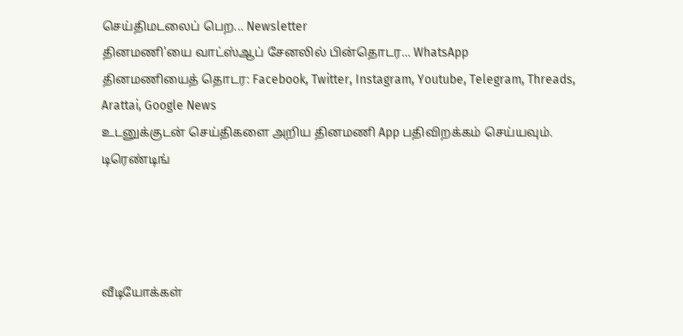செய்திமடலைப் பெற... Newsletter
தினமணி'யை வாட்ஸ்ஆப் சேனலில் பின்தொடர... WhatsApp
தினமணியைத் தொடர: Facebook, Twitter, Instagram, Youtube, Telegram, Threads, Arattai, Google News
உடனுக்குடன் செய்திகளை அறிய தினமணி App பதிவிறக்கம் செய்யவும்.
டிரெண்டிங்




வீடியோக்கள்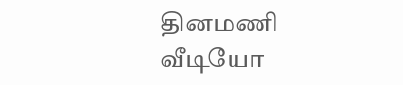தினமணி வீடியோ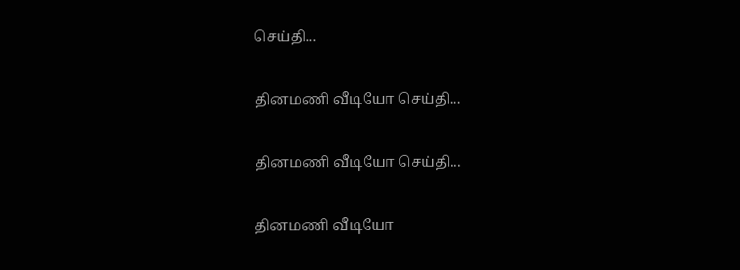செய்தி...

தினமணி வீடியோ செய்தி...

தினமணி வீடியோ செய்தி...

தினமணி வீடியோ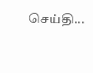செய்தி...